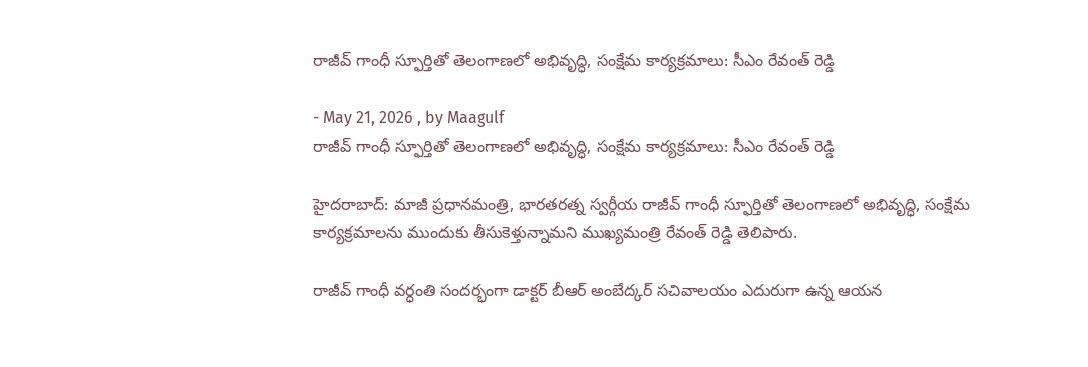రాజీవ్ గాంధీ స్ఫూర్తితో తెలంగాణలో అభివృద్ధి, సంక్షేమ కార్యక్రమాలు: సీఎం రేవంత్ రెడ్డి

- May 21, 2026 , by Maagulf
రాజీవ్ గాంధీ స్ఫూర్తితో తెలంగాణలో అభివృద్ధి, సంక్షేమ కార్యక్రమాలు: సీఎం రేవంత్ రెడ్డి

హైదరాబాద్: మాజీ ప్రధానమంత్రి, భారతరత్న స్వర్గీయ రాజీవ్ గాంధీ స్ఫూర్తితో తెలంగాణలో అభివృద్ధి, సంక్షేమ కార్యక్రమాలను ముందుకు తీసుకెళ్తున్నామని ముఖ్యమంత్రి రేవంత్ రెడ్డి తెలిపారు.

రాజీవ్ గాంధీ వర్ధంతి సందర్భంగా డాక్టర్ బీఆర్ అంబేద్కర్ సచివాలయం ఎదురుగా ఉన్న ఆయన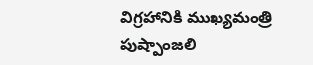విగ్రహానికి ముఖ్యమంత్రి పుష్పాంజలి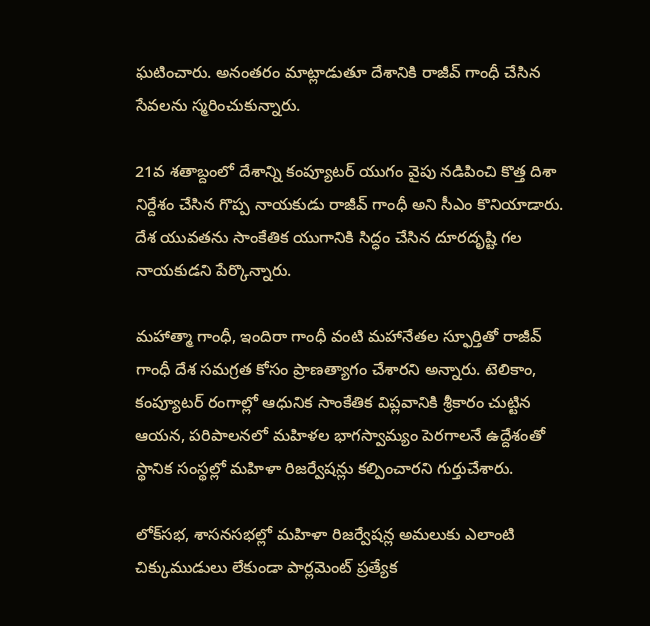ఘటించారు. అనంతరం మాట్లాడుతూ దేశానికి రాజీవ్ గాంధీ చేసిన సేవలను స్మరించుకున్నారు.

21వ శతాబ్దంలో దేశాన్ని కంప్యూటర్ యుగం వైపు నడిపించి కొత్త దిశా నిర్దేశం చేసిన గొప్ప నాయకుడు రాజీవ్ గాంధీ అని సీఎం కొనియాడారు. దేశ యువతను సాంకేతిక యుగానికి సిద్ధం చేసిన దూరదృష్టి గల నాయకుడని పేర్కొన్నారు.

మహాత్మా గాంధీ, ఇందిరా గాంధీ వంటి మహానేతల స్ఫూర్తితో రాజీవ్ గాంధీ దేశ సమగ్రత కోసం ప్రాణత్యాగం చేశారని అన్నారు. టెలికాం, కంప్యూటర్ రంగాల్లో ఆధునిక సాంకేతిక విప్లవానికి శ్రీకారం చుట్టిన ఆయన, పరిపాలనలో మహిళల భాగస్వామ్యం పెరగాలనే ఉద్దేశంతో స్థానిక సంస్థల్లో మహిళా రిజర్వేషన్లు కల్పించారని గుర్తుచేశారు.

లోక్‌సభ, శాసనసభల్లో మహిళా రిజర్వేషన్ల అమలుకు ఎలాంటి చిక్కుముడులు లేకుండా పార్లమెంట్ ప్రత్యేక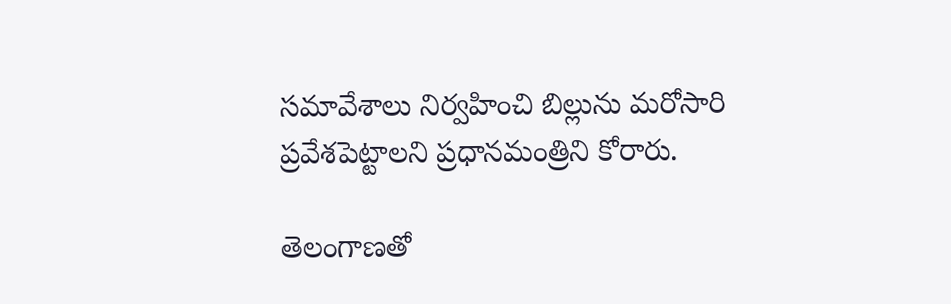సమావేశాలు నిర్వహించి బిల్లును మరోసారి ప్రవేశపెట్టాలని ప్రధానమంత్రిని కోరారు.

తెలంగాణతో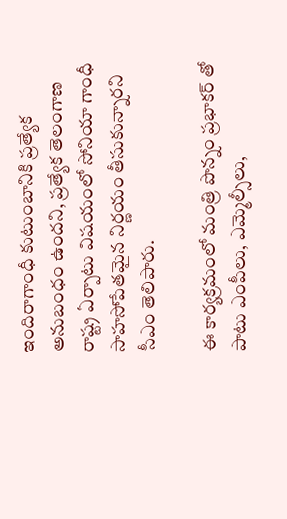ఇందిరాగాంధీ కుటుంబానికి ప్రత్యేక అనుబంధం ఉందని, ప్రత్యేక తెలంగాణ రాష్ట్ర ఏర్పాటు విషయంలో సోనియా గాంధీ సాహసోపేతమైన నిర్ణయం తీసుకున్నారని సీఎం తెలిపారు.

ఈ కార్యక్రమంలో మంత్రి పొన్నం ప్రభాకర్ తో పాటు ఎంపీలు, ఎమ్మెల్సీలు,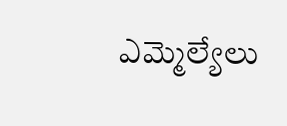ఎమ్మెల్యేలు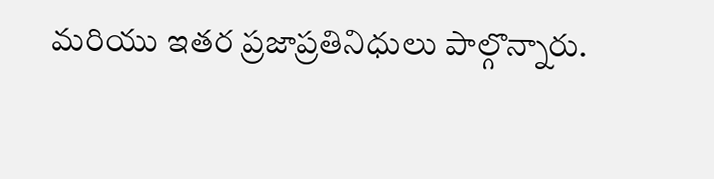మరియు ఇతర ప్రజాప్రతినిధులు పాల్గొన్నారు.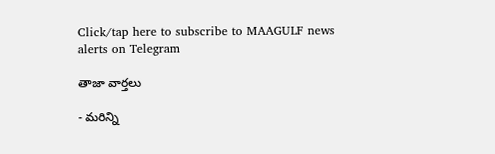Click/tap here to subscribe to MAAGULF news alerts on Telegram

తాజా వార్తలు

- మరిన్ని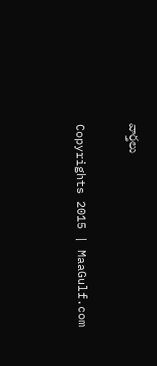వార్తలు

Copyrights 2015 | MaaGulf.com